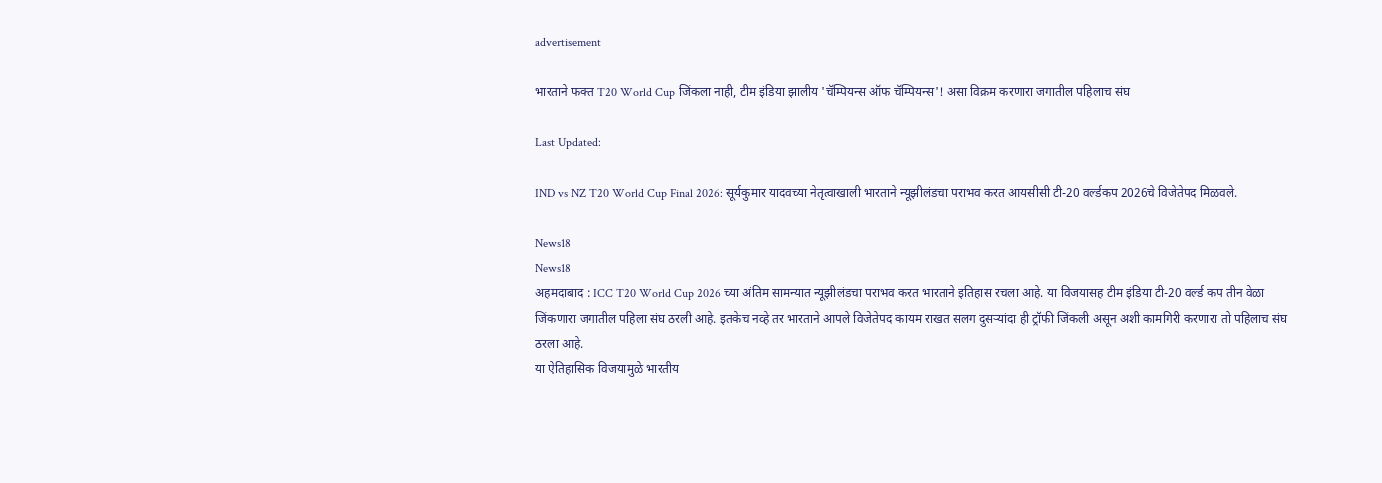advertisement

भारताने फक्त T20 World Cup जिंकला नाही, टीम इंडिया झालीय 'चॅम्पियन्स ऑफ चॅम्पियन्स'! असा विक्रम करणारा जगातील पहिलाच संघ

Last Updated:

IND vs NZ T20 World Cup Final 2026: सूर्यकुमार यादवच्या नेतृत्वाखाली भारताने न्यूझीलंडचा पराभव करत आयसीसी टी-20 वर्ल्डकप 2026चे विजेतेपद मिळवले.

News18
News18
अहमदाबाद : ICC T20 World Cup 2026 च्या अंतिम सामन्यात न्यूझीलंडचा पराभव करत भारताने इतिहास रचला आहे. या विजयासह टीम इंडिया टी-20 वर्ल्ड कप तीन वेळा जिंकणारा जगातील पहिला संघ ठरली आहे. इतकेच नव्हे तर भारताने आपले विजेतेपद कायम राखत सलग दुसऱ्यांदा ही ट्रॉफी जिंकली असून अशी कामगिरी करणारा तो पहिलाच संघ ठरला आहे.
या ऐतिहासिक विजयामुळे भारतीय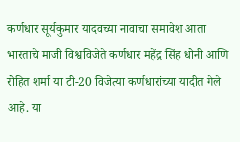कर्णधार सूर्यकुमार यादवच्या नावाचा समावेश आता भारताचे माजी विश्वविजेते कर्णधार महेंद्र सिंह धोनी आणि रोहित शर्मा या टी-20 विजेत्या कर्णधारांच्या यादीत गेले आहे. या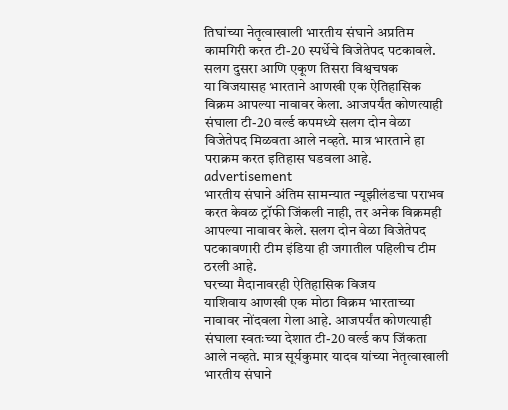तिघांच्या नेतृत्वाखाली भारतीय संघाने अप्रतिम कामगिरी करत टी-20 स्पर्धेचे विजेतेपद पटकावले.
सलग दुसरा आणि एकूण तिसरा विश्वचषक
या विजयासह भारताने आणखी एक ऐतिहासिक विक्रम आपल्या नावावर केला. आजपर्यंत कोणत्याही संघाला टी-20 वर्ल्ड कपमध्ये सलग दोन वेळा विजेतेपद मिळवता आले नव्हते. मात्र भारताने हा पराक्रम करत इतिहास घडवला आहे.
advertisement
भारतीय संघाने अंतिम सामन्यात न्यूझीलंडचा पराभव करत केवळ ट्रॉफी जिंकली नाही, तर अनेक विक्रमही आपल्या नावावर केले. सलग दोन वेळा विजेतेपद पटकावणारी टीम इंडिया ही जगातील पहिलीच टीम ठरली आहे.
घरच्या मैदानावरही ऐतिहासिक विजय
याशिवाय आणखी एक मोठा विक्रम भारताच्या नावावर नोंदवला गेला आहे. आजपर्यंत कोणत्याही संघाला स्वतःच्या देशात टी-20 वर्ल्ड कप जिंकता आले नव्हते. मात्र सूर्यकुमार यादव यांच्या नेतृत्वाखाली भारतीय संघाने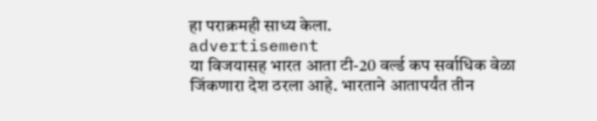हा पराक्रमही साध्य केला.
advertisement
या विजयासह भारत आता टी-20 वर्ल्ड कप सर्वाधिक वेळा जिंकणारा देश ठरला आहे. भारताने आतापर्यंत तीन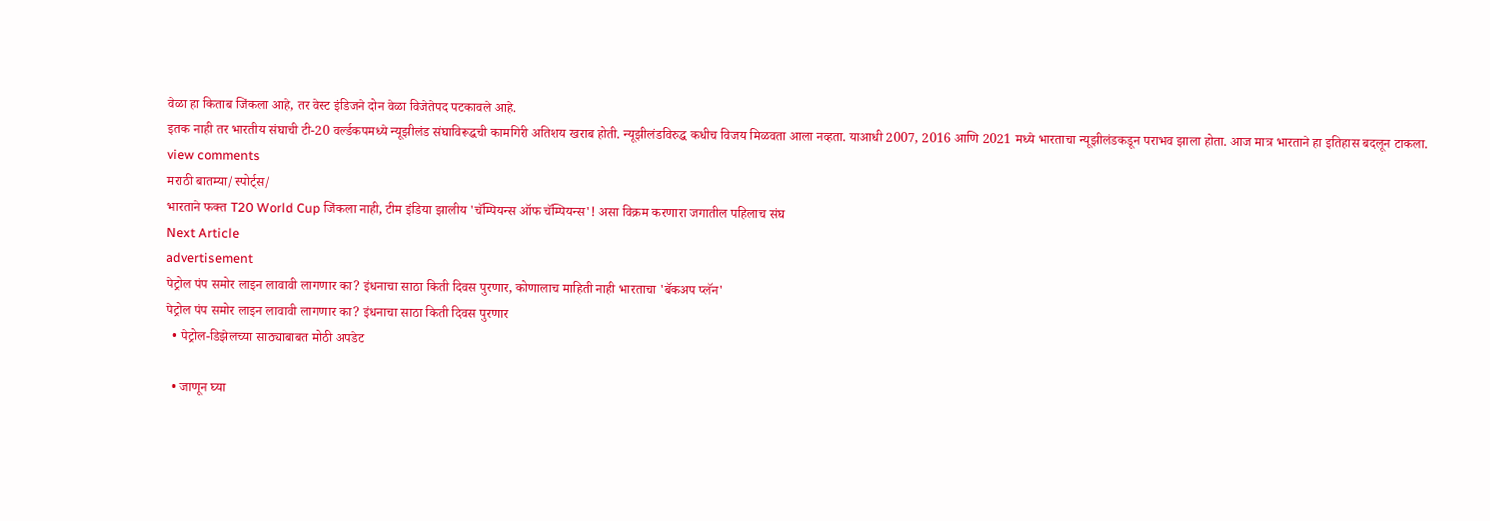वेळा हा किताब जिंकला आहे, तर वेस्ट इंडिजने दोन वेळा विजेतेपद पटकावले आहे.
इतक नाही तर भारतीय संघाची टी-20 वर्ल्डकपमध्ये न्यूझीलंड संघाविरूद्धची कामगिरी अतिशय खराब होती. न्यूझीलंडविरुद्ध कधीच विजय मिळवता आला नव्हता. याआधी 2007, 2016 आणि 2021 मध्ये भारताचा न्यूझीलंडकडून पराभव झाला होता. आज मात्र भारताने हा इतिहास बदलून टाकला.
view comments
मराठी बातम्या/स्पोर्ट्स/
भारताने फक्त T20 World Cup जिंकला नाही, टीम इंडिया झालीय 'चॅम्पियन्स ऑफ चॅम्पियन्स'! असा विक्रम करणारा जगातील पहिलाच संघ
Next Article
advertisement
पेट्रोल पंप समोर लाइन लावावी लागणार का? इंधनाचा साठा किती दिवस पुरणार, कोणालाच माहिती नाही भारताचा 'बॅकअप प्लॅन'
पेट्रोल पंप समोर लाइन लावावी लागणार का? इंधनाचा साठा किती दिवस पुरणार
  • पेट्रोल-डिझेलच्या साठ्याबाबत मोठी अपडेट

  • जाणून घ्या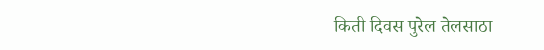किती दिवस पुरेल तेलसाठा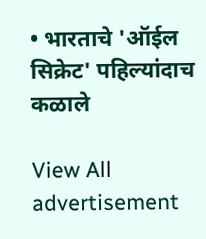• भारताचे 'ऑईल सिक्रेट' पहिल्यांदाच कळाले

View All
advertisement